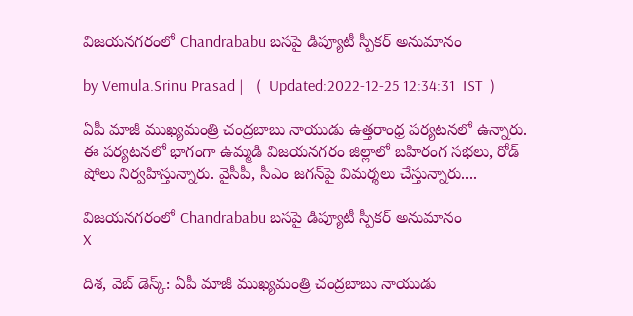విజయనగరంలో Chandrababu బసపై డిప్యూటీ స్పీకర్ అనుమానం

by Vemula.Srinu Prasad |   (  Updated:2022-12-25 12:34:31  IST  )

ఏపీ మాజీ ముఖ్యమంత్రి చంద్రబాబు నాయుడు ఉత్తరాంధ్ర పర్యటనలో ఉన్నారు. ఈ పర్యటనలో భాగంగా ఉమ్మడి విజయనగరం జిల్లాలో బహిరంగ సభలు, రోడ్ షోలు నిర్వహిస్తున్నారు. వైసీపీ, సీఎం జగన్‌పై విమర్శలు చేస్తున్నారు....

విజయనగరంలో Chandrababu బసపై డిప్యూటీ స్పీకర్ అనుమానం
X

దిశ, వెబ్ డెస్క్: ఏపీ మాజీ ముఖ్యమంత్రి చంద్రబాబు నాయుడు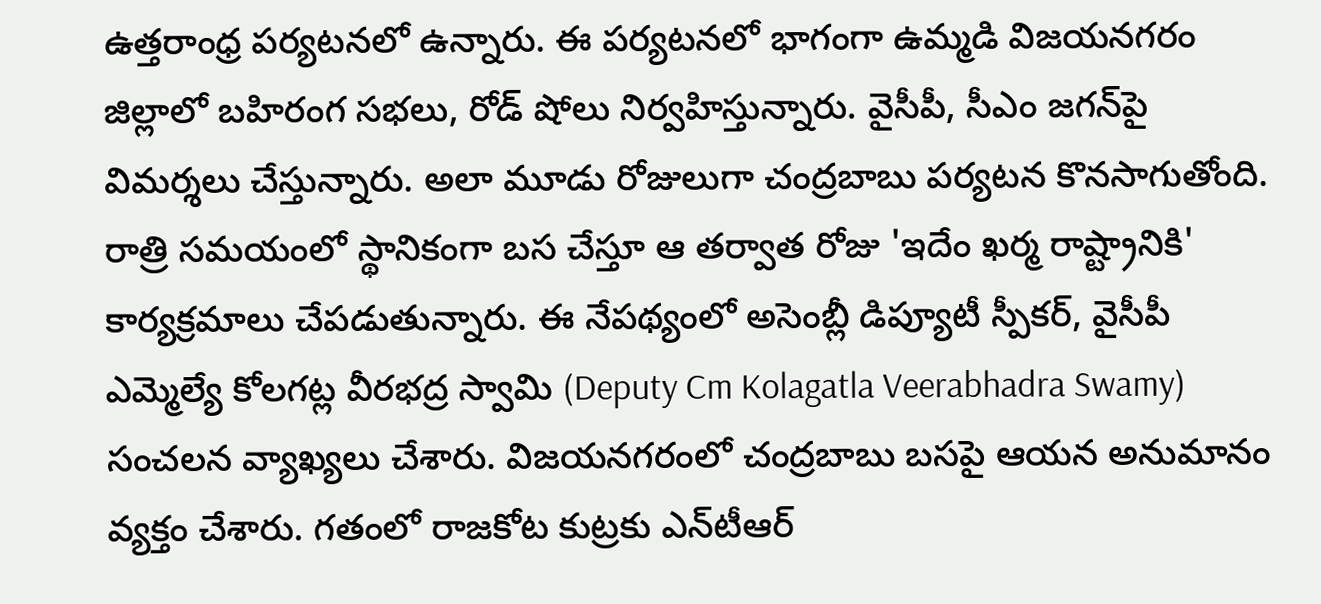ఉత్తరాంధ్ర పర్యటనలో ఉన్నారు. ఈ పర్యటనలో భాగంగా ఉమ్మడి విజయనగరం జిల్లాలో బహిరంగ సభలు, రోడ్ షోలు నిర్వహిస్తున్నారు. వైసీపీ, సీఎం జగన్‌పై విమర్శలు చేస్తున్నారు. అలా మూడు రోజులుగా చంద్రబాబు పర్యటన కొనసాగుతోంది. రాత్రి సమయంలో స్థానికంగా బస చేస్తూ ఆ తర్వాత రోజు 'ఇదేం ఖర్మ రాష్ట్రానికి' కార్యక్రమాలు చేపడుతున్నారు. ఈ నేపథ్యంలో అసెంబ్లీ డిప్యూటీ స్పీకర్, వైసీపీ ఎమ్మెల్యే కోలగట్ల వీరభద్ర స్వామి (Deputy Cm Kolagatla Veerabhadra Swamy) సంచలన వ్యాఖ్యలు చేశారు. విజయనగరంలో చంద్రబాబు బసపై ఆయన అనుమానం వ్యక్తం చేశారు. గతంలో రాజకోట కుట్రకు ఎన్‌టీఆర్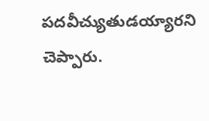పదవీచ్యుతుడయ్యారని చెప్పారు.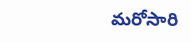మరోసారి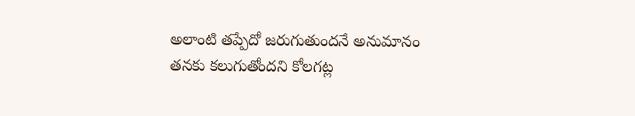అలాంటి తప్పేదో జరుగుతుందనే అనుమానం తనకు కలుగుతోందని కోలగట్ల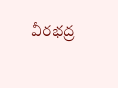వీరభద్ర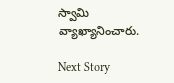స్వామి వ్యాఖ్యానించారు.

Next Story